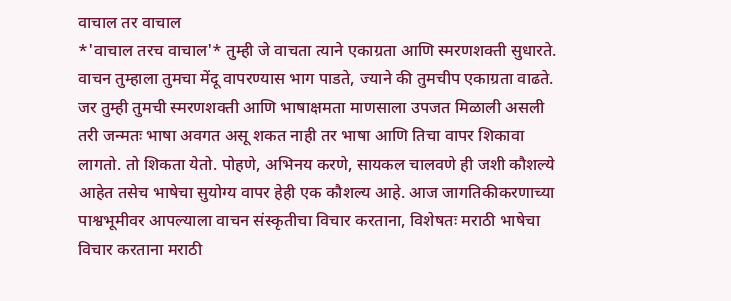वाचाल तर वाचाल
*'वाचाल तरच वाचाल'* तुम्ही जे वाचता त्याने एकाग्रता आणि स्मरणशक्ती सुधारते. वाचन तुम्हाला तुमचा मेंदू वापरण्यास भाग पाडते, ज्याने की तुमचीप एकाग्रता वाढते. जर तुम्ही तुमची स्मरणशक्ती आणि भाषाक्षमता माणसाला उपजत मिळाली असली तरी जन्मतः भाषा अवगत असू शकत नाही तर भाषा आणि तिचा वापर शिकावा लागतो. तो शिकता येतो. पोहणे, अभिनय करणे, सायकल चालवणे ही जशी कौशल्ये आहेत तसेच भाषेचा सुयोग्य वापर हेही एक कौशल्य आहे. आज जागतिकीकरणाच्या पाश्वभूमीवर आपल्याला वाचन संस्कृतीचा विचार करताना, विशेषतः मराठी भाषेचा विचार करताना मराठी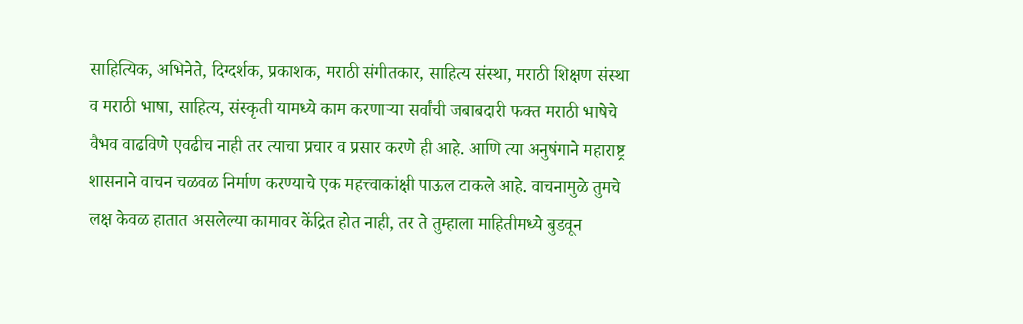साहित्यिक, अभिनेते, दिग्दर्शक, प्रकाशक, मराठी संगीतकार, साहित्य संस्था, मराठी शिक्षण संस्था व मराठी भाषा, साहित्य, संस्कृती यामध्ये काम करणाऱ्या सर्वांची जबाबदारी फक्त मराठी भाषेचे वैभव वाढविणे एवढीच नाही तर त्याचा प्रचार व प्रसार करणे ही आहे. आणि त्या अनुषंगाने महाराष्ट्र शासनाने वाचन चळवळ निर्माण करण्याचे एक महत्त्वाकांक्षी पाऊल टाकले आहे. वाचनामुळे तुमचे लक्ष केवळ हातात असलेल्या कामावर केंद्रित होत नाही, तर ते तुम्हाला माहितीमध्ये बुडवून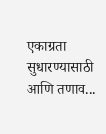एकाग्रता सुधारण्यासाठी आणि तणाव...